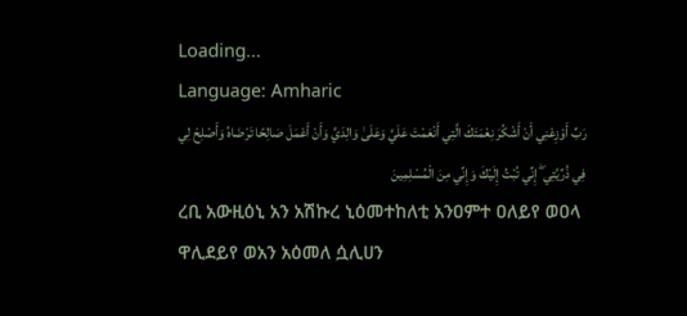Loading...
Language: Amharic
رَبِّ أَوْزِعْنِي أَنْ أَشْكُرَ نِعْمَتَكَ الَّتِي أَنْعَمْتَ عَلَيَّ وَعَلَىٰ وَالِدَيَّ وَأَنْ أَعْمَلَ صَالِحًا تَرْضَاهُ وَأَصْلِحْ لِي فِي ذُرِّيَّتِي ۖ إِنِّي تُبْتُ إِلَيْكَ وَإِنِّي مِنَ الْمُسْلِمِينَ
ረቢ አውዚዕኒ አን አሽኩረ ኒዕመተከለቲ አንዐምተ ዐለይየ ወዐላ ዋሊደይየ ወአን አዕመለ ሷሊሀን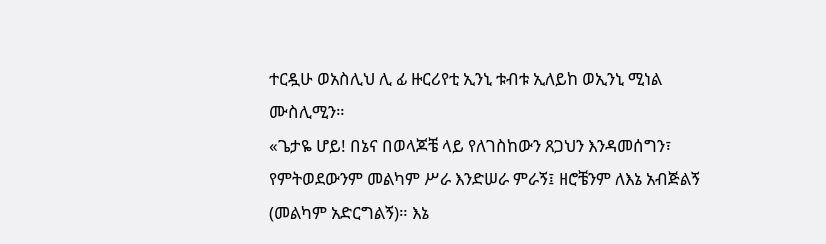ተርዷሁ ወአስሊህ ሊ ፊ ዙርሪየቲ ኢንኒ ቱብቱ ኢለይከ ወኢንኒ ሚነል ሙስሊሚን።
«ጌታዬ ሆይ! በኔና በወላጆቼ ላይ የለገስከውን ጸጋህን እንዳመሰግን፣ የምትወደውንም መልካም ሥራ እንድሠራ ምራኝ፤ ዘሮቼንም ለእኔ አብጅልኝ (መልካም አድርግልኝ)። እኔ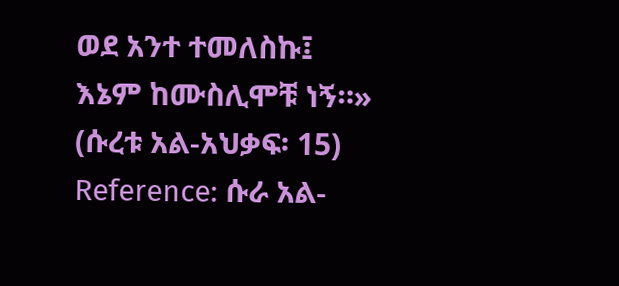ወደ አንተ ተመለስኩ፤ እኔም ከሙስሊሞቹ ነኝ።» (ሱረቱ አል-አህቃፍ፡ 15)
Reference: ሱራ አል-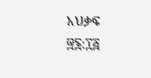አህቃፍ ፵፮:፲፭